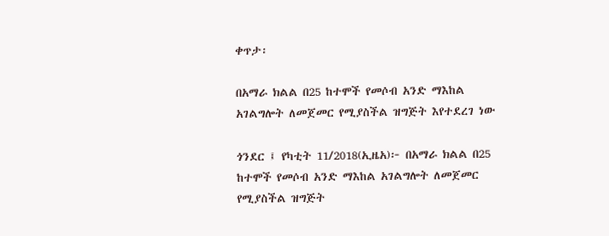ቀጥታ፡

በአማራ ክልል በ25 ከተሞች የመሶብ አንድ ማእከል አገልግሎት ለመጀመር የሚያስችል ዝግጅት እየተደረገ ነው

ጎንደር ፤ የካቲት 11/2018(ኢዜአ)፦ በአማራ ክልል በ25 ከተሞች የመሶብ አንድ ማእከል አገልግሎት ለመጀመር የሚያስችል ዝግጅት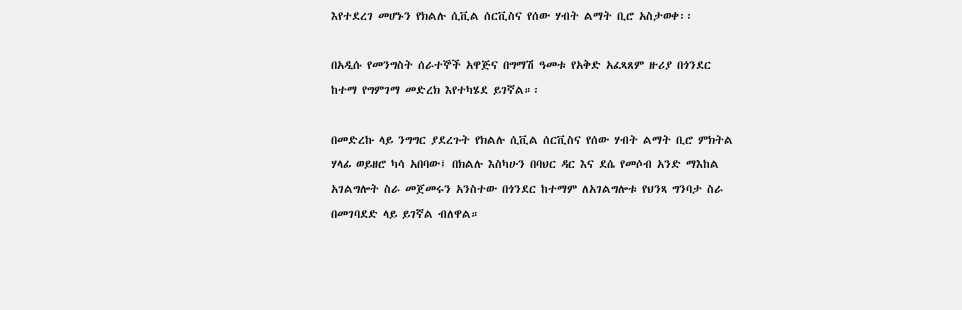እየተደረገ መሆኑን የክልሉ ሲቪል ሰርቪስና የሰው ሃብት ልማት ቢሮ አስታወቀ፡፡

በአዲሱ የመንግስት ሰራተኞች አዋጅና በግማሽ ዓመቱ የአቅድ አፈጻጸም ዙሪያ በጎንደር ከተማ የግምገማ መድረክ እየተካሄደ ይገኛል።፡

በመድረኩ ላይ ንግግር ያደረጉት የክልሉ ሲቪል ሰርቪስና የሰው ሃብት ልማት ቢሮ ምክትል ሃላፊ ወይዘሮ ካሳ አበባው፤ በክልሉ እስካሁን በባህር ዳር እና ደሴ የመሶብ አንድ ማእከል አገልግሎት ስራ መጀመሩን አንስተው በጎንደር ከተማም ለአገልግሎቱ የህንጻ ግንባታ ስራ በመገባደድ ላይ ይገኛል ብለዋል።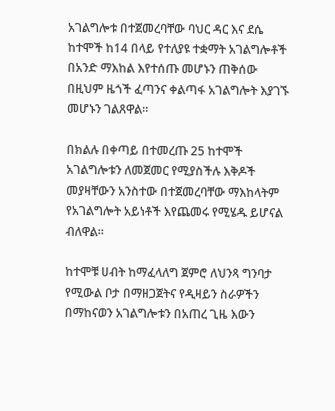አገልግሎቱ በተጀመረባቸው ባህር ዳር እና ደሴ ከተሞች ከ14 በላይ የተለያዩ ተቋማት አገልግሎቶች በአንድ ማእከል እየተሰጡ መሆኑን ጠቅሰው በዚህም ዜጎች ፈጣንና ቀልጣፋ አገልግሎት እያገኙ መሆኑን ገልጸዋል።

በክልሉ በቀጣይ በተመረጡ 25 ከተሞች አገልግሎቱን ለመጀመር የሚያስችሉ እቅዶች መያዛቸውን አንስተው በተጀመረባቸው ማእከላትም የአገልግሎት አይነቶች እየጨመሩ የሚሄዱ ይሆናል ብለዋል።

ከተሞቹ ሀብት ከማፈላለግ ጀምሮ ለህንጻ ግንባታ የሚውል ቦታ በማዘጋጀትና የዲዛይን ስራዎችን በማከናወን አገልግሎቱን በአጠረ ጊዜ እውን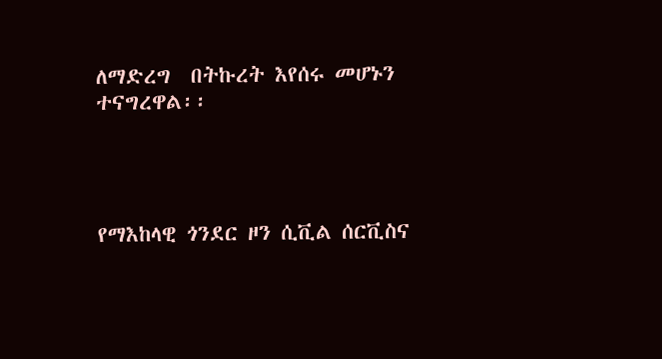ለማድረግ  በትኩረት እየሰሩ መሆኑን ተናግረዋል፡፡




የማእከላዊ ጎንደር ዞን ሲቪል ሰርቪስና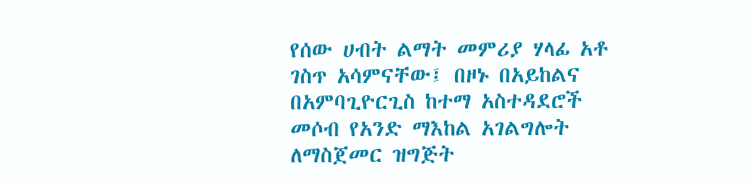የሰው ሀብት ልማት መምሪያ ሃላፊ አቶ ገስጥ አሳምናቸው፤ በዞኑ በአይከልና በአምባጊዮርጊስ ከተማ አስተዳደሮች መሶብ የአንድ ማእከል አገልግሎት ለማስጀመር ዝግጅት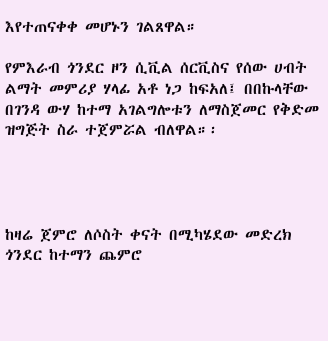እየተጠናቀቀ መሆኑን ገልጸዋል።

የምእራብ ጎንደር ዞን ሲቪል ሰርቪስና የሰው ሀብት ልማት መምሪያ ሃላፊ አቶ ነጋ ከፍአለ፤ በበኩላቸው በገንዳ ውሃ ከተማ አገልግሎቱን ለማስጀመር የቅድመ ዝግጅት ስራ ተጀምሯል ብለዋል።፡




ከዛሬ ጀምሮ ለሶስት ቀናት በሚካሄደው መድረክ ጎንደር ከተማን ጨምሮ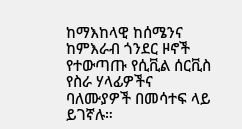ከማእከላዊ ከሰሜንና ከምእራብ ጎንደር ዞኖች የተውጣጡ የሲቪል ሰርቪስ የስራ ሃላፊዎችና ባለሙያዎች በመሳተፍ ላይ ይገኛሉ።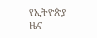የኢትዮጵያ ዜና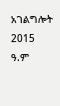አገልግሎት
2015
ዓ.ም